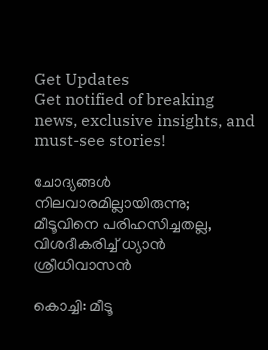Get Updates
Get notified of breaking news, exclusive insights, and must-see stories!

ചോദ്യങ്ങള്‍ നിലവാരമില്ലായിരുന്നു; മീടൂവിനെ പരിഹസിച്ചതല്ല, വിശദീകരിച്ച് ധ്യാന്‍ ശ്രീധിവാസന്‍

കൊച്ചി: മീടൂ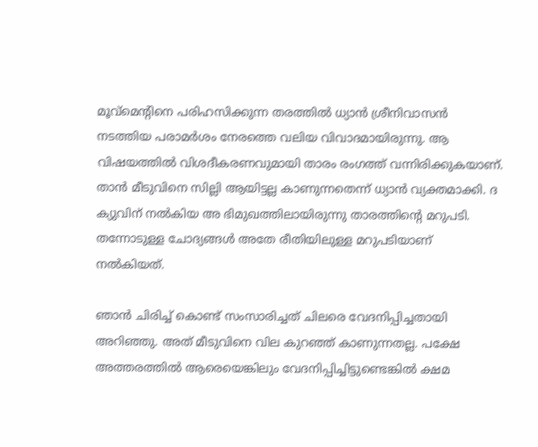മൂവ്‌മെന്റിനെ പരിഹസിക്കുന്ന തരത്തില്‍ ധ്യാന്‍ ശ്രീനിവാസന്‍ നടത്തിയ പരാമര്‍ശം നേരത്തെ വലിയ വിവാദമായിരുന്നു. ആ വിഷയത്തില്‍ വിശദീകരണവുമായി താരം രംഗത്ത് വന്നിരിക്കുകയാണ്. താന്‍ മീടുവിനെ സില്ലി ആയിട്ടല്ല കാണുന്നതെന്ന് ധ്യാന്‍ വ്യക്തമാക്കി. ദ ക്യുവിന് നല്‍കിയ അ ഭിമുഖത്തിലായിരുന്നു താരത്തിന്റെ മറുപടി. തന്നോടുള്ള ചോദ്യങ്ങള്‍ അതേ രീതിയിലുള്ള മറുപടിയാണ് നല്‍കിയത്.

ഞാന്‍ ചിരിച്ച് കൊണ്ട് സംസാരിച്ചത് ചിലരെ വേദനിപ്പിച്ചതായി അറിഞ്ഞു. അത് മീടുവിനെ വില കുറഞ്ഞ് കാണുന്നതല്ല. പക്ഷേ അത്തരത്തില്‍ ആരെയെങ്കിലും വേദനിപ്പിച്ചിട്ടുണ്ടെങ്കില്‍ ക്ഷമ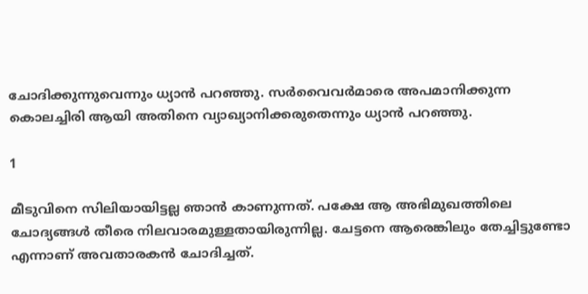ചോദിക്കുന്നുവെന്നും ധ്യാന്‍ പറഞ്ഞു. സര്‍വൈവര്‍മാരെ അപമാനിക്കുന്ന കൊലച്ചിരി ആയി അതിനെ വ്യാഖ്യാനിക്കരുതെന്നും ധ്യാന്‍ പറഞ്ഞു.

1

മീടുവിനെ സിലിയായിട്ടല്ല ഞാന്‍ കാണുന്നത്. പക്ഷേ ആ അഭിമുഖത്തിലെ ചോദ്യങ്ങള്‍ തീരെ നിലവാരമുള്ളതായിരുന്നില്ല. ചേട്ടനെ ആരെങ്കിലും തേച്ചിട്ടുണ്ടോ എന്നാണ് അവതാരകന്‍ ചോദിച്ചത്.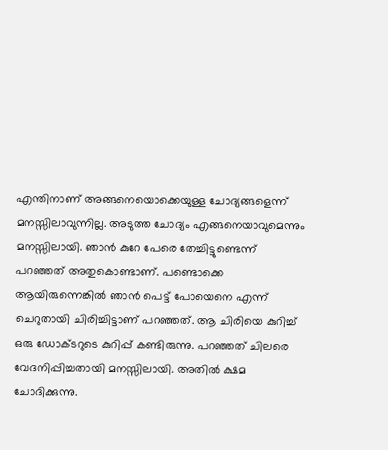എന്തിനാണ് അങ്ങനെയൊക്കെയുള്ള ചോദ്യങ്ങളെന്ന് മനസ്സിലാവുന്നില്ല. അടുത്ത ചോദ്യം എങ്ങനെയാവുമെന്നും മനസ്സിലായി. ഞാന്‍ കുറേ പേരെ തേച്ചിട്ടുണ്ടെന്ന് പറഞ്ഞത് അതുകൊണ്ടാണ്. പണ്ടൊക്കെ ആയിരുന്നെങ്കില്‍ ഞാന്‍ പെട്ട് പോയെനെ എന്ന് ചെറുതായി ചിരിച്ചിട്ടാണ് പറഞ്ഞത്. ആ ചിരിയെ കുറിച്ച് ഒരു ഡോക്ടറുടെ കുറിപ്പ് കണ്ടിരുന്നു. പറഞ്ഞത് ചിലരെ വേദനിപ്പിച്ചതായി മനസ്സിലായി. അതില്‍ ക്ഷമ ചോദിക്കുന്നു.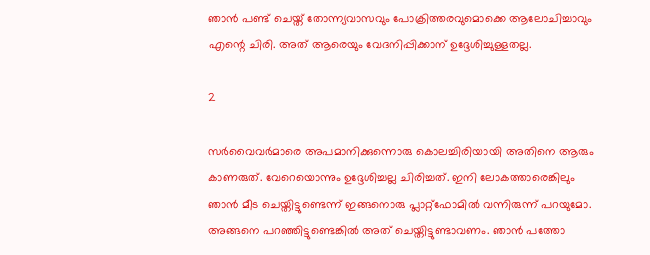ഞാന്‍ പണ്ട് ചെയ്ത് തോന്ന്യവാസവും പോക്രിത്തരവുമൊക്കെ ആലോചിച്ചാവും എന്റെ ചിരി. അത് ആരെയും വേദനിപ്പിക്കാന് ഉദ്ദേശിച്ചുള്ളതല്ല.

2

സര്‍വൈവര്‍മാരെ അപമാനിക്കുന്നൊരു കൊലച്ചിരിയായി അതിനെ ആരും കാണരുത്. വേറെയൊന്നും ഉദ്ദേശിച്ചല്ല ചിരിച്ചത്. ഇനി ലോകത്താരെങ്കിലും ഞാന്‍ മീട ചെയ്തിട്ടുണ്ടെന്ന് ഇങ്ങനൊരു പ്ലാറ്റ്‌ഫോമില്‍ വന്നിരുന്ന് പറയുമോ. അങ്ങനെ പറഞ്ഞിട്ടുണ്ടെങ്കില്‍ അത് ചെയ്തിട്ടുണ്ടാവണം. ഞാന്‍ പത്തോ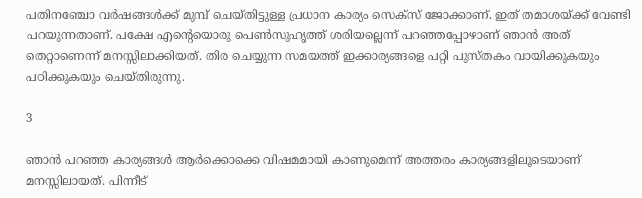പതിനഞ്ചോ വര്‍ഷങ്ങള്‍ക്ക് മുമ്പ് ചെയ്തിട്ടുള്ള പ്രധാന കാര്യം സെക്‌സ് ജോക്കാണ്. ഇത് തമാശയ്ക്ക് വേണ്ടി പറയുന്നതാണ്. പക്ഷേ എന്റെയൊരു പെണ്‍സുഹൃത്ത് ശരിയല്ലെന്ന് പറഞ്ഞപ്പോഴാണ് ഞാന്‍ അത് തെറ്റാണെന്ന് മനസ്സിലാക്കിയത്. തിര ചെയ്യുന്ന സമയത്ത് ഇക്കാര്യങ്ങളെ പറ്റി പുസ്തകം വായിക്കുകയും പഠിക്കുകയും ചെയ്തിരുന്നു.

3

ഞാന്‍ പറഞ്ഞ കാര്യങ്ങള്‍ ആര്‍ക്കൊക്കെ വിഷമമായി കാണുമെന്ന് അത്തരം കാര്യങ്ങളിലൂടെയാണ് മനസ്സിലായത്. പിന്നീട്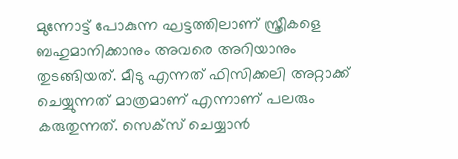മുന്നോട്ട് പോകുന്ന ഘട്ടത്തിലാണ് സ്ത്രീകളെ ബഹുമാനിക്കാനും അവരെ അറിയാനും തുടങ്ങിയത്. മീടു എന്നത് ഫിസിക്കലി അറ്റാക്ക് ചെയ്യുന്നത് മാത്രമാണ് എന്നാണ് പലരും കരുതുന്നത്. സെക്‌സ് ചെയ്യാന്‍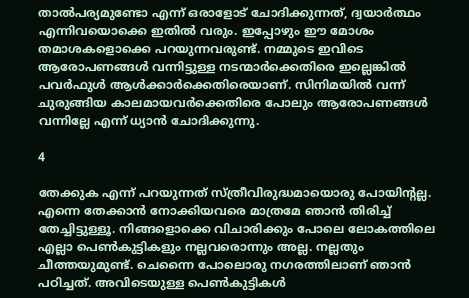താല്‍പര്യമുണ്ടോ എന്ന് ഒരാളോട് ചോദിക്കുന്നത്, ദ്വയാര്‍ത്ഥം എന്നിവയൊക്കെ ഇതില്‍ വരും. ഇപ്പോഴും ഈ മോശം തമാശകളൊക്കെ പറയുന്നവരുണ്ട്. നമ്മുടെ ഇവിടെ ആരോപണങ്ങള്‍ വന്നിട്ടുള്ള നടന്മാര്‍ക്കെതിരെ ഇല്ലെങ്കില്‍ പവര്‍ഫുള്‍ ആള്‍ക്കാര്‍ക്കെതിരെയാണ്. സിനിമയില്‍ വന്ന് ചുരുങ്ങിയ കാലമായവര്‍ക്കെതിരെ പോലും ആരോപണങ്ങള്‍ വന്നില്ലേ എന്ന് ധ്യാന്‍ ചോദിക്കുന്നു.

4

തേക്കുക എന്ന് പറയുന്നത് സ്ത്രീവിരുദ്ധമായൊരു പോയിന്റല്ല. എന്നെ തേക്കാന്‍ നോക്കിയവരെ മാത്രമേ ഞാന്‍ തിരിച്ച് തേച്ചിട്ടുള്ളൂ. നിങ്ങളൊക്കെ വിചാരിക്കും പോലെ ലോകത്തിലെ എല്ലാ പെണ്‍കുട്ടികളും നല്ലവരൊന്നും അല്ല. നല്ലതും ചീത്തയുമുണ്ട്. ചെന്നൈ പോലൊരു നഗരത്തിലാണ് ഞാന്‍ പഠിച്ചത്. അവിടെയുള്ള പെണ്‍കുട്ടികള്‍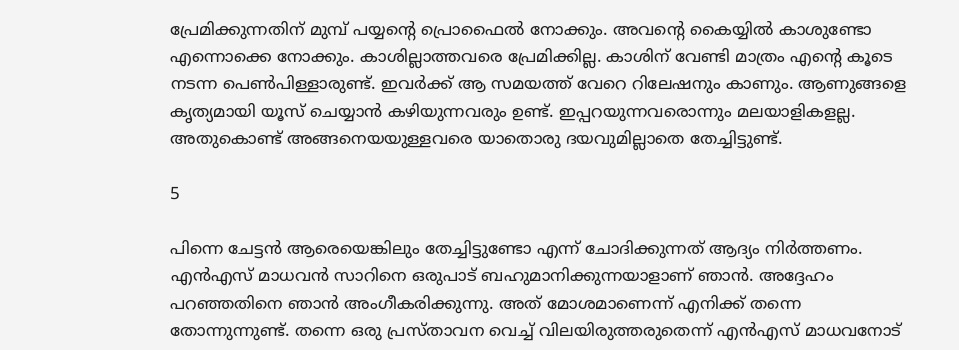പ്രേമിക്കുന്നതിന് മുമ്പ് പയ്യന്റെ പ്രൊഫൈല്‍ നോക്കും. അവന്റെ കൈയ്യില്‍ കാശുണ്ടോ എന്നൊക്കെ നോക്കും. കാശില്ലാത്തവരെ പ്രേമിക്കില്ല. കാശിന് വേണ്ടി മാത്രം എന്റെ കൂടെ നടന്ന പെണ്‍പിള്ളാരുണ്ട്. ഇവര്‍ക്ക് ആ സമയത്ത് വേറെ റിലേഷനും കാണും. ആണുങ്ങളെ കൃത്യമായി യൂസ് ചെയ്യാന്‍ കഴിയുന്നവരും ഉണ്ട്. ഇപ്പറയുന്നവരൊന്നും മലയാളികളല്ല. അതുകൊണ്ട് അങ്ങനെയയുള്ളവരെ യാതൊരു ദയവുമില്ലാതെ തേച്ചിട്ടുണ്ട്.

5

പിന്നെ ചേട്ടന്‍ ആരെയെങ്കിലും തേച്ചിട്ടുണ്ടോ എന്ന് ചോദിക്കുന്നത് ആദ്യം നിര്‍ത്തണം. എന്‍എസ് മാധവന്‍ സാറിനെ ഒരുപാട് ബഹുമാനിക്കുന്നയാളാണ് ഞാന്‍. അദ്ദേഹം പറഞ്ഞതിനെ ഞാന്‍ അംഗീകരിക്കുന്നു. അത് മോശമാണെന്ന് എനിക്ക് തന്നെ തോന്നുന്നുണ്ട്. തന്നെ ഒരു പ്രസ്താവന വെച്ച് വിലയിരുത്തരുതെന്ന് എന്‍എസ് മാധവനോട്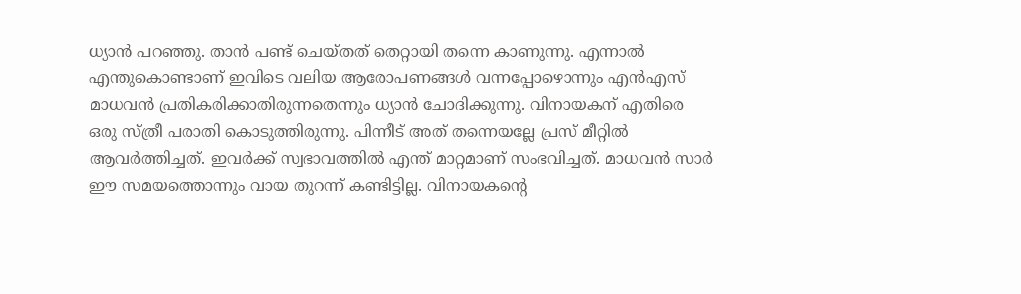ധ്യാന്‍ പറഞ്ഞു. താന്‍ പണ്ട് ചെയ്തത് തെറ്റായി തന്നെ കാണുന്നു. എന്നാല്‍ എന്തുകൊണ്ടാണ് ഇവിടെ വലിയ ആരോപണങ്ങള്‍ വന്നപ്പോഴൊന്നും എന്‍എസ് മാധവന്‍ പ്രതികരിക്കാതിരുന്നതെന്നും ധ്യാന്‍ ചോദിക്കുന്നു. വിനായകന് എതിരെ ഒരു സ്ത്രീ പരാതി കൊടുത്തിരുന്നു. പിന്നീട് അത് തന്നെയല്ലേ പ്രസ് മീറ്റില്‍ ആവര്‍ത്തിച്ചത്. ഇവര്‍ക്ക് സ്വഭാവത്തില്‍ എന്ത് മാറ്റമാണ് സംഭവിച്ചത്. മാധവന്‍ സാര്‍ ഈ സമയത്തൊന്നും വായ തുറന്ന് കണ്ടിട്ടില്ല. വിനായകന്റെ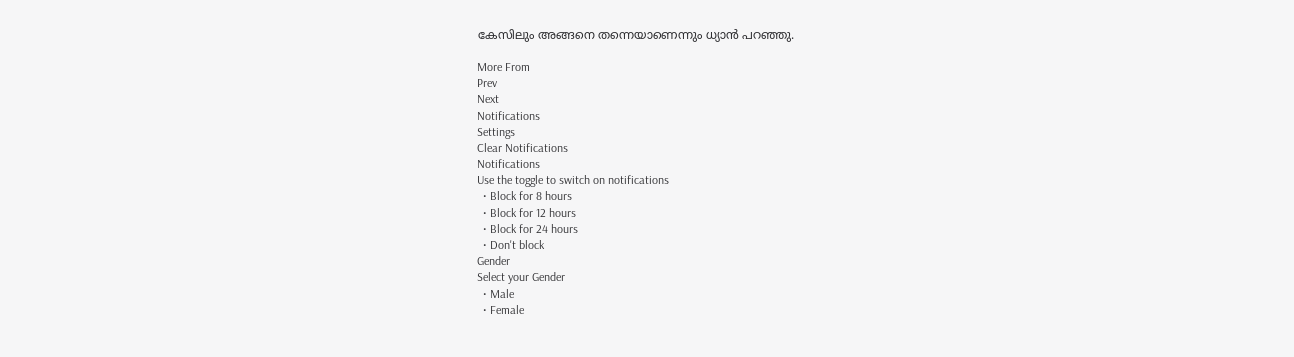കേസിലും അങ്ങനെ തന്നെയാണെന്നും ധ്യാന്‍ പറഞ്ഞു.

More From
Prev
Next
Notifications
Settings
Clear Notifications
Notifications
Use the toggle to switch on notifications
  • Block for 8 hours
  • Block for 12 hours
  • Block for 24 hours
  • Don't block
Gender
Select your Gender
  • Male
  • Female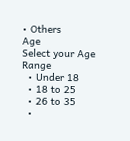• Others
Age
Select your Age Range
  • Under 18
  • 18 to 25
  • 26 to 35
  •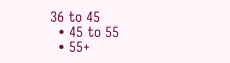36 to 45
  • 45 to 55
  • 55+